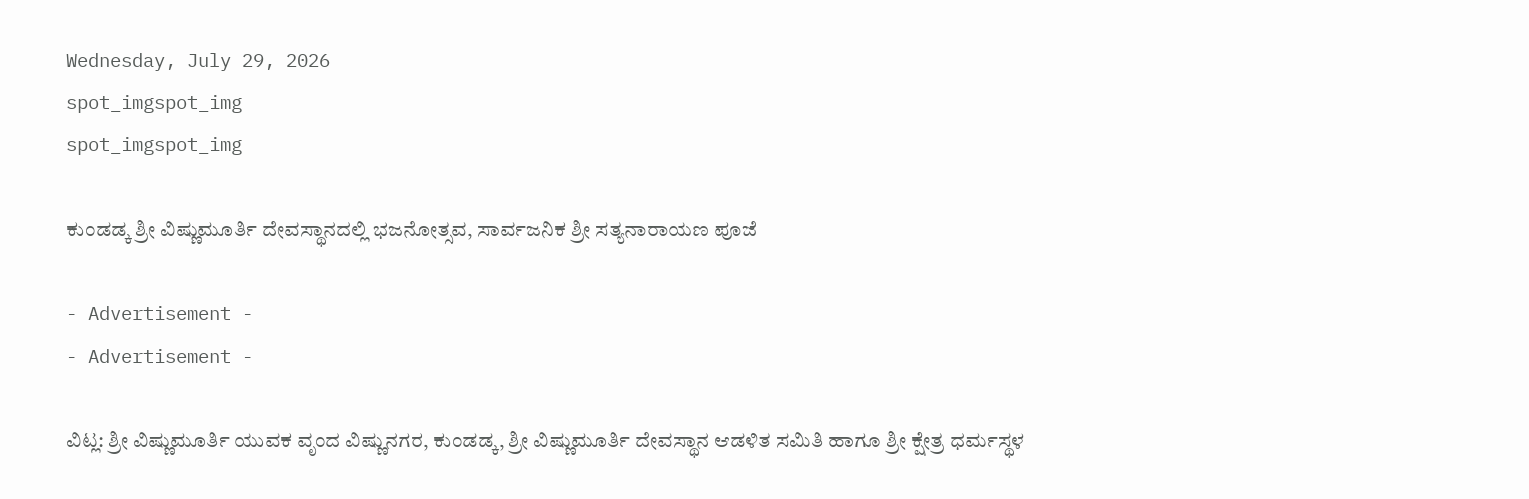Wednesday, July 29, 2026
spot_imgspot_img
spot_imgspot_img

ಕುಂಡಡ್ಕ ಶ್ರೀ ವಿಷ್ಣುಮೂರ್ತಿ ದೇವಸ್ಥಾನದಲ್ಲಿ ಭಜನೋತ್ಸವ, ಸಾರ್ವಜನಿಕ ಶ್ರೀ ಸತ್ಯನಾರಾಯಣ ಪೂಜೆ

- Advertisement -
- Advertisement -

ವಿಟ್ಲ: ಶ್ರೀ ವಿಷ್ಣುಮೂರ್ತಿ ಯುವಕ ವೃಂದ ವಿಷ್ಣುನಗರ, ಕುಂಡಡ್ಕ, ಶ್ರೀ ವಿಷ್ಣುಮೂರ್ತಿ ದೇವಸ್ಥಾನ ಆಡಳಿತ ಸಮಿತಿ ಹಾಗೂ ಶ್ರೀ ಕ್ಷೇತ್ರ ಧರ್ಮಸ್ಥಳ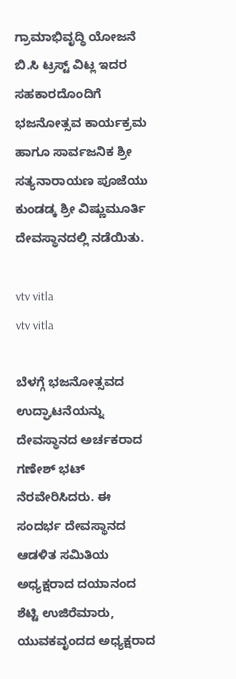ಗ್ರಾಮಾಭಿವೃದ್ಧಿ ಯೋಜನೆ ಬಿ.ಸಿ ಟ್ರಸ್ಟ್ ವಿಟ್ಲ ಇದರ ಸಹಕಾರದೊಂದಿಗೆ ಭಜನೋತ್ಸವ ಕಾರ್ಯಕ್ರಮ ಹಾಗೂ ಸಾರ್ವಜನಿಕ ಶ್ರೀ ಸತ್ಯನಾರಾಯಣ ಪೂಜೆಯು ಕುಂಡಡ್ಕ ಶ್ರೀ ವಿಷ್ಣುಮೂರ್ತಿ ದೇವಸ್ಥಾನದಲ್ಲಿ ನಡೆಯಿತು.

vtv vitla
vtv vitla

ಬೆಳಗ್ಗೆ ಭಜನೋತ್ಸವದ ಉದ್ಘಾಟನೆಯನ್ನು ದೇವಸ್ಥಾನದ ಅರ್ಚಕರಾದ ಗಣೇಶ್ ಭಟ್ ನೆರವೇರಿಸಿದರು. ಈ ಸಂದರ್ಭ ದೇವಸ್ಥಾನದ ಆಡಳಿತ ಸಮಿತಿಯ ಅಧ್ಯಕ್ಷರಾದ ದಯಾನಂದ ಶೆಟ್ಟಿ ಉಜಿರೆಮಾರು, ಯುವಕವೃಂದದ ಅಧ್ಯಕ್ಷರಾದ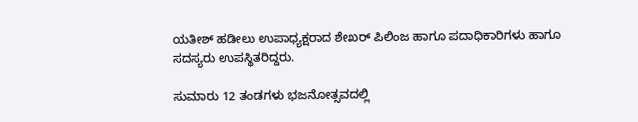ಯತೀಶ್ ಹಡೀಲು ಉಪಾಧ್ಯಕ್ಷರಾದ ಶೇಖರ್ ಪಿಲಿಂಜ ಹಾಗೂ ಪದಾಧಿಕಾರಿಗಳು ಹಾಗೂ ಸದಸ್ಯರು ಉಪಸ್ಥಿತರಿದ್ದರು.

ಸುಮಾರು 12 ತಂಡಗಳು ಭಜನೋತ್ಸವದಲ್ಲಿ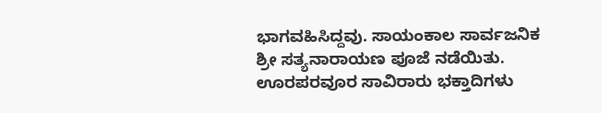ಭಾಗವಹಿಸಿದ್ದವು. ಸಾಯಂಕಾಲ ಸಾರ್ವಜನಿಕ ಶ್ರೀ ಸತ್ಯನಾರಾಯಣ ಪೂಜೆ ನಡೆಯಿತು. ಊರಪರವೂರ ಸಾವಿರಾರು ಭಕ್ತಾದಿಗಳು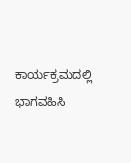ಕಾರ್ಯಕ್ರಮದಲ್ಲಿ ಭಾಗವಹಿಸಿ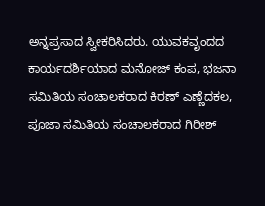ಅನ್ನಪ್ರಸಾದ ಸ್ವೀಕರಿಸಿದರು. ಯುವಕವೃಂದದ ಕಾರ್ಯದರ್ಶಿಯಾದ ಮನೋಜ್ ಕಂಪ, ಭಜನಾ ಸಮಿತಿಯ ಸಂಚಾಲಕರಾದ ಕಿರಣ್ ಎಣ್ಣೆದಕಲ, ಪೂಜಾ ಸಮಿತಿಯ ಸಂಚಾಲಕರಾದ ಗಿರೀಶ್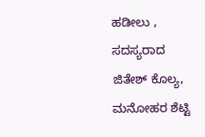ಹಡೀಲು , ಸದಸ್ಯರಾದ ಜಿತೇಶ್ ಕೊಲ್ಯ, ಮನೋಹರ ಶೆಟ್ಟಿ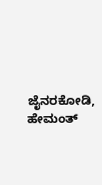ಜೈನರಕೋಡಿ, ಹೇಮಂತ್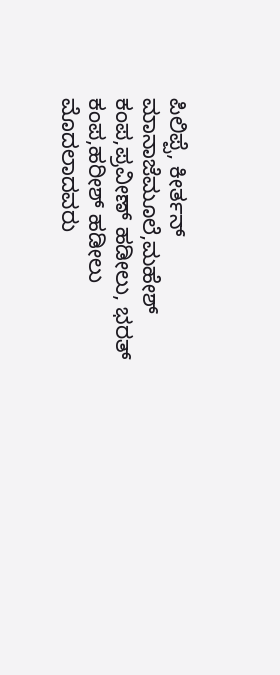ಪಿಲಿಪ್ಪೆ, ಕೀರ್ತನ್ ಮಾನಾಜೆಮೂಲೆ,ಮಹೇಶ್ ಕಂಪ,ಪ್ರವೀಣ್ ಹಡೀಲು, ಭರತ್ ಕಂಪ,ಹರೀಶ್ ಹಡೀಲು ಮೊದಲಾದವರು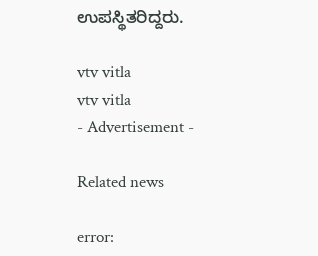ಉಪಸ್ಥಿತರಿದ್ದರು.

vtv vitla
vtv vitla
- Advertisement -

Related news

error: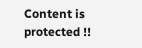Content is protected !!